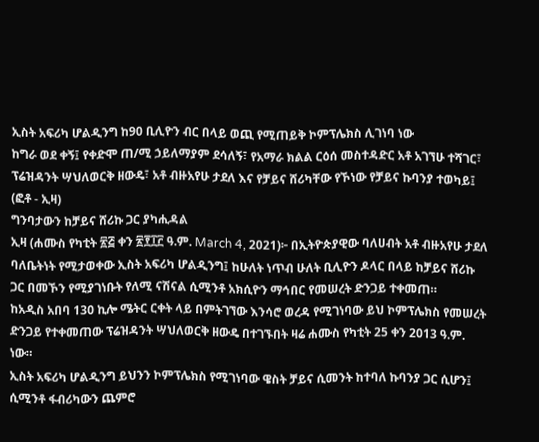ኢስት አፍሪካ ሆልዲንግ ከ90 ቢሊዮን ብር በላይ ወጪ የሚጠይቅ ኮምፕሌክስ ሊገነባ ነው
ከግራ ወደ ቀኝ፤ የቀድሞ ጠ/ሚ ኃይለማያም ደሳለኝ፣ የአማራ ክልል ርዕሰ መስተዳድር አቶ አገኘሁ ተሻገር፣ ፕሬዝዳንት ሣህለወርቅ ዘውዴ፣ አቶ ብዙአየሁ ታደለ እና የቻይና ሸሪካቸው የኾነው የቻይና ኩባንያ ተወካይ፤ (ፎቶ - ኢዛ)
ግንባታውን ከቻይና ሸሪኩ ጋር ያካሒዳል
ኢዛ (ሐሙስ የካቲት ፳፭ ቀን ፳፻፲፫ ዓ.ም. March 4, 2021)፦ በኢትዮጵያዊው ባለሀብት አቶ ብዙአየሁ ታደለ ባለቤትነት የሚታወቀው ኢስት አፍሪካ ሆልዲንግ፤ ከሁለት ነጥብ ሁለት ቢሊዮን ዶላር በላይ ከቻይና ሸሪኩ ጋር በመኾን የሚያገነቡት የለሚ ናሽናል ሲሚንቶ አክሲዮን ማኅበር የመሠረት ድንጋይ ተቀመጠ።
ከአዲስ አበባ 130 ኪሎ ሜትር ርቀት ላይ በምትገኘው እንሳሮ ወረዳ የሚገነባው ይህ ኮምፕሌክስ የመሠረት ድንጋይ የተቀመጠው ፕሬዝዳንት ሣህለወርቅ ዘውዴ በተገኙበት ዛሬ ሐሙስ የካቲት 25 ቀን 2013 ዓ.ም. ነው።
ኢስት አፍሪካ ሆልዲንግ ይህንን ኮምፕሌክስ የሚገነባው ዌስት ቻይና ሲመንት ከተባለ ኩባንያ ጋር ሲሆን፤ ሲሚንቶ ፋብሪካውን ጨምሮ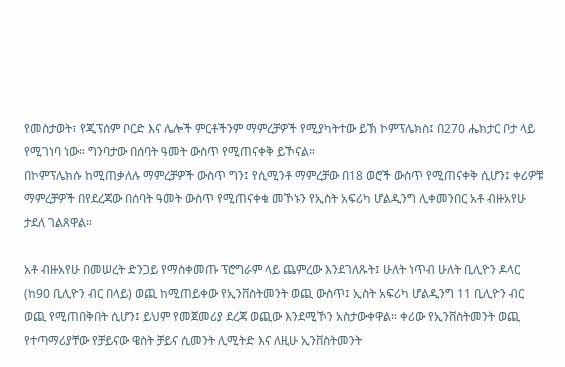የመስታወት፣ የጂፕሰም ቦርድ እና ሌሎች ምርቶችንም ማምረቻዎች የሚያካትተው ይኽ ኮምፕሌክስ፤ በ270 ሔክታር ቦታ ላይ የሚገነባ ነው። ግንባታው በሰባት ዓመት ውስጥ የሚጠናቀቅ ይኾናል።
በኮምፕሌክሱ ከሚጠቃለሉ ማምረቻዎች ውስጥ ግን፤ የሲሚንቶ ማምረቻው በ18 ወሮች ውስጥ የሚጠናቀቅ ሲሆን፤ ቀሪዎቹ ማምረቻዎች በየደረጃው በሰባት ዓመት ውስጥ የሚጠናቀቁ መኾኑን የኢስት አፍሪካ ሆልዲንግ ሊቀመንበር አቶ ብዙአየሁ ታደለ ገልጸዋል።

አቶ ብዙአየሁ በመሠረት ድንጋይ የማስቀመጡ ፕሮግራም ላይ ጨምረው እንደገለጹት፤ ሁለት ነጥብ ሁለት ቢሊዮን ዶላር (ከ90 ቢሊዮን ብር በላይ) ወጪ ከሚጠይቀው የኢንቨስትመንት ወጪ ውስጥ፤ ኢስት አፍሪካ ሆልዲንግ 11 ቢሊዮን ብር ወጪ የሚጠበቅበት ሲሆን፤ ይህም የመጀመሪያ ደረጃ ወጪው እንደሚኾን አስታውቀዋል። ቀሪው የኢንቨስትመንት ወጪ የተጣማሪያቸው የቻይናው ዌስት ቻይና ሲመንት ሊሚትድ እና ለዚሁ ኢንቨስትመንት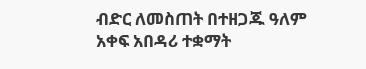ብድር ለመስጠት በተዘጋጁ ዓለም አቀፍ አበዳሪ ተቋማት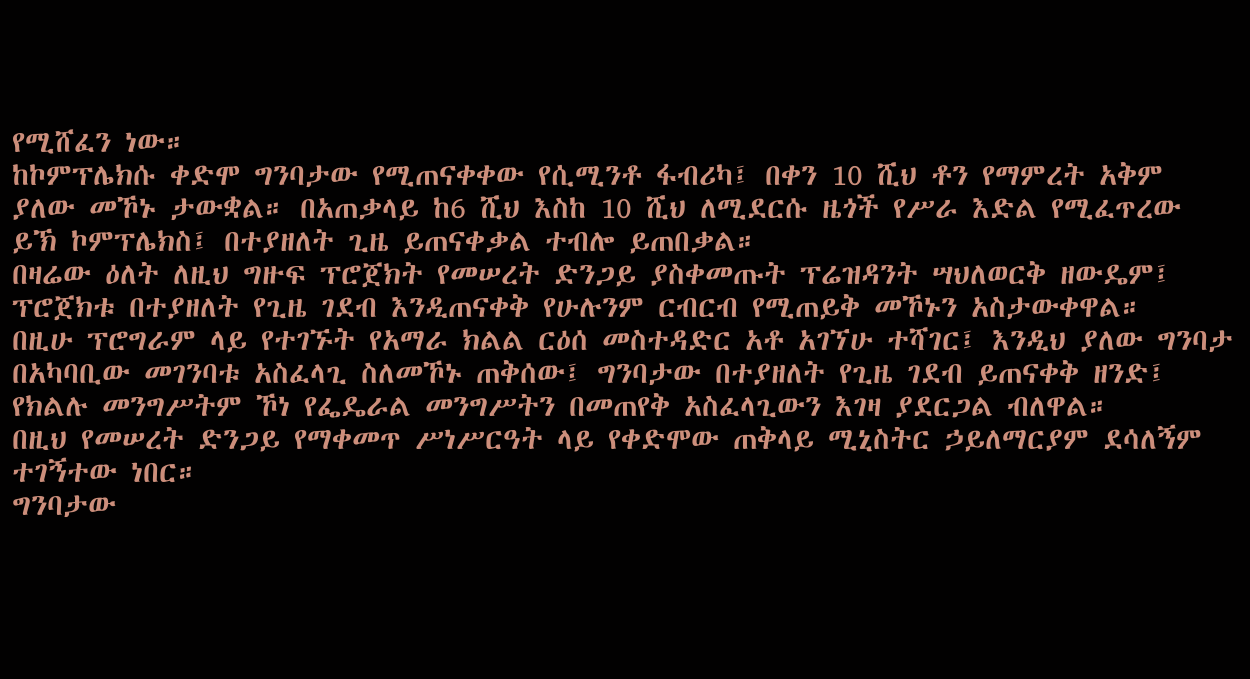የሚሸፈን ነው።
ከኮምፕሌክሱ ቀድሞ ግንባታው የሚጠናቀቀው የሲሚንቶ ፋብሪካ፤ በቀን 10 ሺህ ቶን የማምረት አቅም ያለው መኾኑ ታውቋል። በአጠቃላይ ከ6 ሺህ እስከ 10 ሺህ ለሚደርሱ ዜጎች የሥራ እድል የሚፈጥረው ይኽ ኮምፕሌክስ፤ በተያዘለት ጊዜ ይጠናቀቃል ተብሎ ይጠበቃል።
በዛሬው ዕለት ለዚህ ግዙፍ ፕሮጀክት የመሠረት ድንጋይ ያስቀመጡት ፕሬዝዳንት ሣህለወርቅ ዘውዴም፤ ፕሮጀክቱ በተያዘለት የጊዜ ገደብ እንዲጠናቀቅ የሁሉንም ርብርብ የሚጠይቅ መኾኑን አስታውቀዋል።
በዚሁ ፕሮግራም ላይ የተገኙት የአማራ ክልል ርዕሰ መስተዳድር አቶ አገኘሁ ተሻገር፤ እንዲህ ያለው ግንባታ በአካባቢው መገንባቱ አስፈላጊ ስለመኾኑ ጠቅሰው፤ ግንባታው በተያዘለት የጊዜ ገደብ ይጠናቀቅ ዘንድ፤ የክልሉ መንግሥትም ኾነ የፌዴራል መንግሥትን በመጠየቅ አስፈላጊውን እገዛ ያደርጋል ብለዋል።
በዚህ የመሠረት ድንጋይ የማቀመጥ ሥነሥርዓት ላይ የቀድሞው ጠቅላይ ሚኒስትር ኃይለማርያም ደሳለኝም ተገኝተው ነበር።
ግንባታው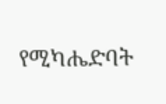የሚካሔድባት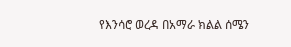የእንሳሮ ወረዳ በአማራ ክልል ሰሜን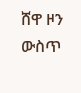ሸዋ ዞን ውስጥ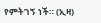የምትገኝ ነች። (ኢዛ)